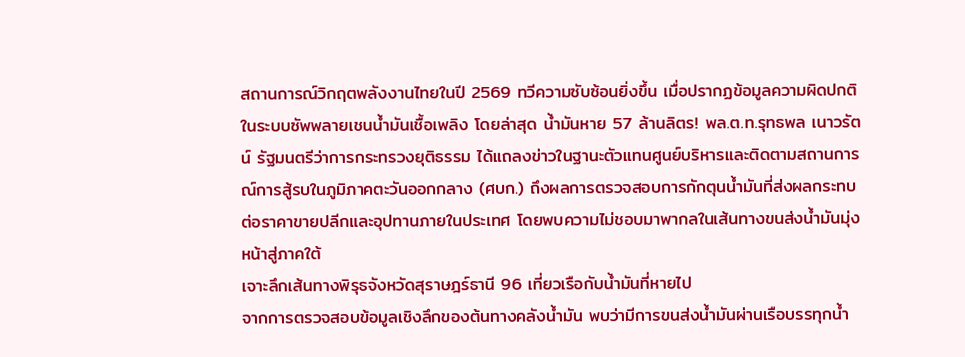สถานการณ์วิกฤตพลังงานไทยในปี 2569 ทวีความซับซ้อนยิ่งขึ้น เมื่อปรากฏข้อมูลความผิดปกติในระบบซัพพลายเชนน้ำมันเชื้อเพลิง โดยล่าสุด น้ำมันหาย 57 ล้านลิตร! พล.ต.ท.รุทธพล เนาวรัตน์ รัฐมนตรีว่าการกระทรวงยุติธรรม ได้แถลงข่าวในฐานะตัวแทนศูนย์บริหารและติดตามสถานการณ์การสู้รบในภูมิภาคตะวันออกกลาง (ศบก.) ถึงผลการตรวจสอบการกักตุนน้ำมันที่ส่งผลกระทบต่อราคาขายปลีกและอุปทานภายในประเทศ โดยพบความไม่ชอบมาพากลในเส้นทางขนส่งน้ำมันมุ่งหน้าสู่ภาคใต้
เจาะลึกเส้นทางพิรุธจังหวัดสุราษฎร์ธานี 96 เที่ยวเรือกับน้ำมันที่หายไป
จากการตรวจสอบข้อมูลเชิงลึกของต้นทางคลังน้ำมัน พบว่ามีการขนส่งน้ำมันผ่านเรือบรรทุกน้ำ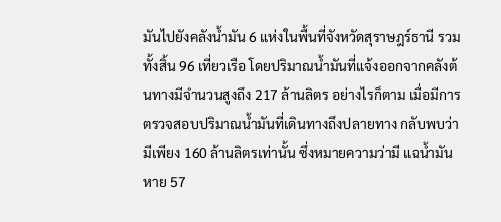มันไปยังคลังน้ำมัน 6 แห่งในพื้นที่จังหวัดสุราษฎร์ธานี รวมทั้งสิ้น 96 เที่ยวเรือ โดยปริมาณน้ำมันที่แจ้งออกจากคลังต้นทางมีจำนวนสูงถึง 217 ล้านลิตร อย่างไรก็ตาม เมื่อมีการตรวจสอบปริมาณน้ำมันที่เดินทางถึงปลายทาง กลับพบว่ามีเพียง 160 ล้านลิตรเท่านั้น ซึ่งหมายความว่ามี แฉน้ำมันหาย 57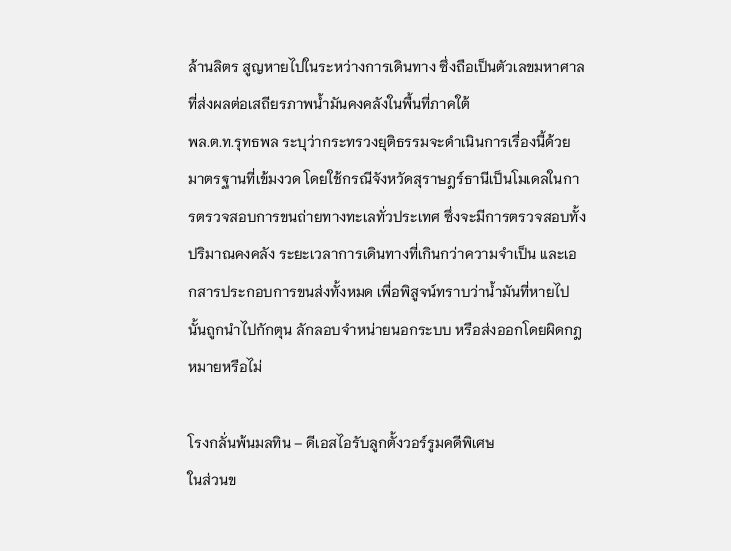ล้านลิตร สูญหายไปในระหว่างการเดินทาง ซึ่งถือเป็นตัวเลขมหาศาลที่ส่งผลต่อเสถียรภาพน้ำมันคงคลังในพื้นที่ภาคใต้
พล.ต.ท.รุทธพล ระบุว่ากระทรวงยุติธรรมจะดำเนินการเรื่องนี้ด้วยมาตรฐานที่เข้มงวด โดยใช้กรณีจังหวัดสุราษฎร์ธานีเป็นโมเดลในการตรวจสอบการขนถ่ายทางทะเลทั่วประเทศ ซึ่งจะมีการตรวจสอบทั้งปริมาณคงคลัง ระยะเวลาการเดินทางที่เกินกว่าความจำเป็น และเอกสารประกอบการขนส่งทั้งหมด เพื่อพิสูจน์ทราบว่าน้ำมันที่หายไปนั้นถูกนำไปกักตุน ลักลอบจำหน่ายนอกระบบ หรือส่งออกโดยผิดกฎหมายหรือไม่

โรงกลั่นพ้นมลทิน – ดีเอสไอรับลูกตั้งวอร์รูมคดีพิเศษ
ในส่วนข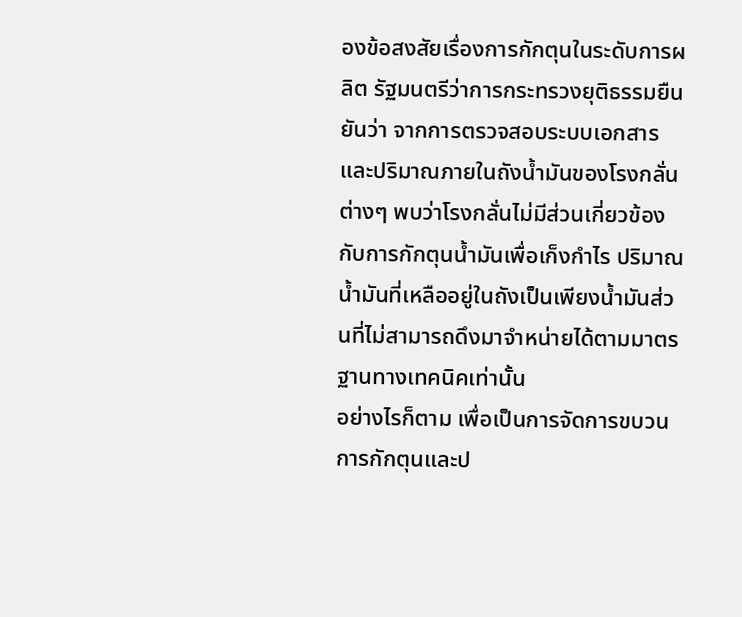องข้อสงสัยเรื่องการกักตุนในระดับการผลิต รัฐมนตรีว่าการกระทรวงยุติธรรมยืนยันว่า จากการตรวจสอบระบบเอกสารและปริมาณภายในถังน้ำมันของโรงกลั่นต่างๆ พบว่าโรงกลั่นไม่มีส่วนเกี่ยวข้องกับการกักตุนน้ำมันเพื่อเก็งกำไร ปริมาณน้ำมันที่เหลืออยู่ในถังเป็นเพียงน้ำมันส่วนที่ไม่สามารถดึงมาจำหน่ายได้ตามมาตรฐานทางเทคนิคเท่านั้น
อย่างไรก็ตาม เพื่อเป็นการจัดการขบวนการกักตุนและป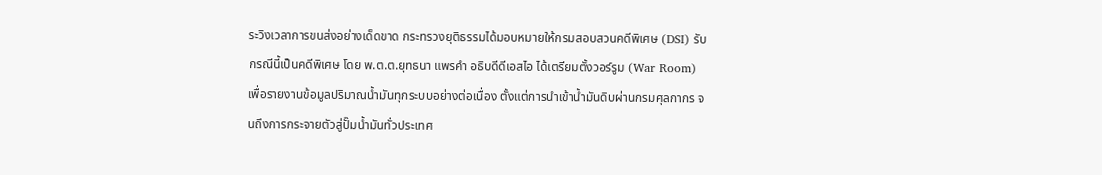ระวิงเวลาการขนส่งอย่างเด็ดขาด กระทรวงยุติธรรมได้มอบหมายให้กรมสอบสวนคดีพิเศษ (DSI) รับกรณีนี้เป็นคดีพิเศษ โดย พ.ต.ต.ยุทธนา แพรคำ อธิบดีดีเอสไอ ได้เตรียมตั้งวอร์รูม (War Room) เพื่อรายงานข้อมูลปริมาณน้ำมันทุกระบบอย่างต่อเนื่อง ตั้งแต่การนำเข้าน้ำมันดิบผ่านกรมศุลกากร จนถึงการกระจายตัวสู่ปั๊มน้ำมันทั่วประเทศ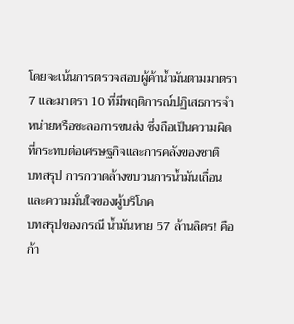โดยจะเน้นการตรวจสอบผู้ค้าน้ำมันตามมาตรา 7 และมาตรา 10 ที่มีพฤติการณ์ปฏิเสธการจำหน่ายหรือชะลอการขนส่ง ซึ่งถือเป็นความผิดที่กระทบต่อเศรษฐกิจและการคลังของชาติ
บทสรุป การกวาดล้างขบวนการน้ำมันเถื่อนและความมั่นใจของผู้บริโภค
บทสรุปของกรณี น้ำมันหาย 57 ล้านลิตร! คือก้า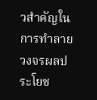วสำคัญในการทำลายวงจรผลประโยช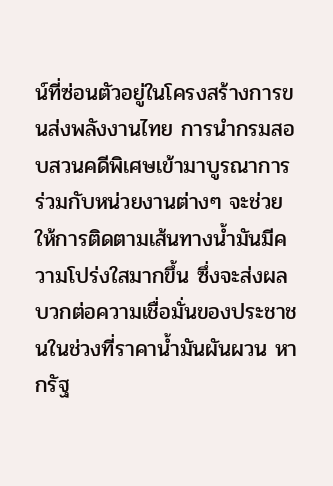น์ที่ซ่อนตัวอยู่ในโครงสร้างการขนส่งพลังงานไทย การนำกรมสอบสวนคดีพิเศษเข้ามาบูรณาการร่วมกับหน่วยงานต่างๆ จะช่วยให้การติดตามเส้นทางน้ำมันมีความโปร่งใสมากขึ้น ซึ่งจะส่งผลบวกต่อความเชื่อมั่นของประชาชนในช่วงที่ราคาน้ำมันผันผวน หากรัฐ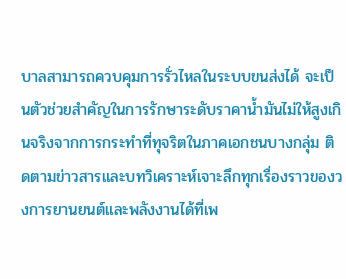บาลสามารถควบคุมการรั่วไหลในระบบขนส่งได้ จะเป็นตัวช่วยสำคัญในการรักษาระดับราคาน้ำมันไม่ให้สูงเกินจริงจากการกระทำที่ทุจริตในภาคเอกชนบางกลุ่ม ติดตามข่าวสารและบทวิเคราะห์เจาะลึกทุกเรื่องราวของวงการยานยนต์และพลังงานได้ที่เพ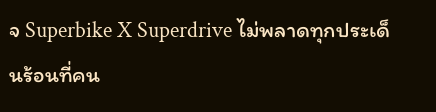จ Superbike X Superdrive ไม่พลาดทุกประเด็นร้อนที่คน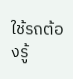ใช้รถต้องรู้